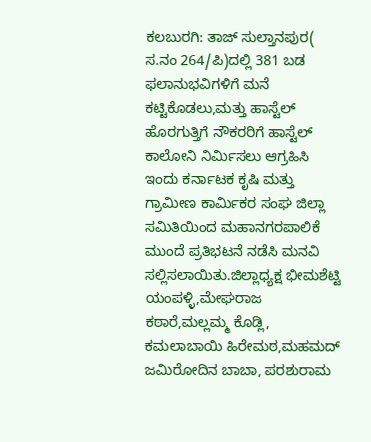ಕಲಬುರಗಿ: ತಾಜ್ ಸುಲ್ತಾನಪುರ( ಸ.ನಂ 264/ಪಿ)ದಲ್ಲಿ 381 ಬಡ ಫಲಾನುಭವಿಗಳಿಗೆ ಮನೆ ಕಟ್ಟಿಕೊಡಲು,ಮತ್ತು ಹಾಸ್ಟೆಲ್ ಹೊರಗುತ್ತಿಗೆ ನೌಕರರಿಗೆ ಹಾಸ್ಟೆಲ್ ಕಾಲೋನಿ ನಿರ್ಮಿಸಲು ಆಗ್ರಹಿಸಿ ಇಂದು ಕರ್ನಾಟಕ ಕೃಷಿ ಮತ್ತು ಗ್ರಾಮೀಣ ಕಾರ್ಮಿಕರ ಸಂಘ ಜಿಲ್ಲಾ ಸಮಿತಿಯಿಂದ ಮಹಾನಗರಪಾಲಿಕೆ ಮುಂದೆ ಪ್ರತಿಭಟನೆ ನಡೆಸಿ ಮನವಿ ಸಲ್ಲಿಸಲಾಯಿತು.ಜಿಲ್ಲಾಧ್ಯಕ್ಷ ಭೀಮಶೆಟ್ಟಿ ಯಂಪಳ್ಳಿ,ಮೇಘರಾಜ ಕಠಾರೆ,ಮಲ್ಲಮ್ಮ ಕೊಡ್ಲಿ, ಕಮಲಾಬಾಯಿ ಹಿರೇಮಠ,ಮಹಮದ್ ಜಮಿರೋದಿನ ಬಾಬಾ, ಪರಶುರಾಮ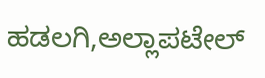ಹಡಲಗಿ,ಅಲ್ಲಾಪಟೇಲ್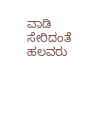ವಾಡಿ ಸೇರಿದಂತೆ ಹಲವರು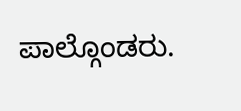ಪಾಲ್ಗೊಂಡರು.